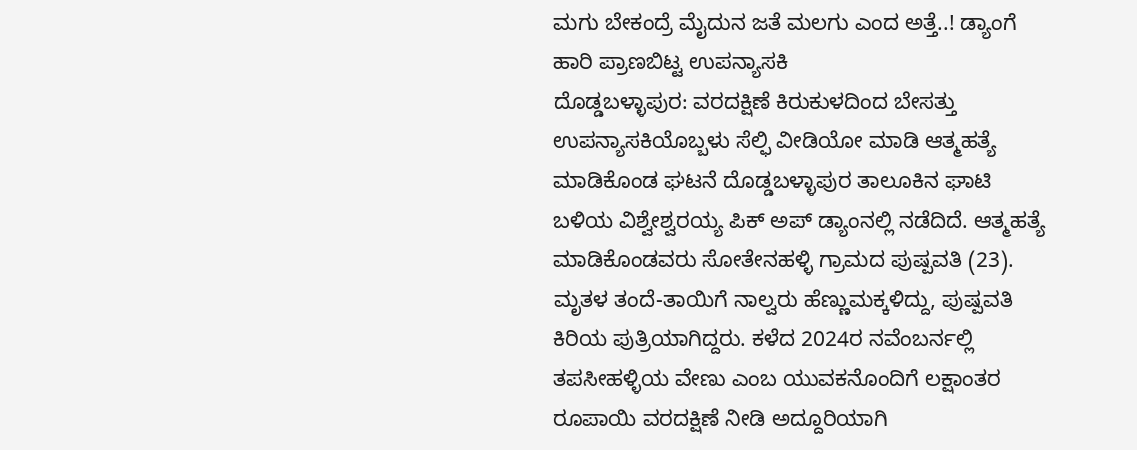ಮಗು ಬೇಕಂದ್ರೆ ಮೈದುನ ಜತೆ ಮಲಗು ಎಂದ ಅತ್ತೆ..! ಡ್ಯಾಂಗೆ ಹಾರಿ ಪ್ರಾಣಬಿಟ್ಟ ಉಪನ್ಯಾಸಕಿ
ದೊಡ್ಡಬಳ್ಳಾಪುರ: ವರದಕ್ಷಿಣೆ ಕಿರುಕುಳದಿಂದ ಬೇಸತ್ತು ಉಪನ್ಯಾಸಕಿಯೊಬ್ಬಳು ಸೆಲ್ಫಿ ವೀಡಿಯೋ ಮಾಡಿ ಆತ್ಮಹತ್ಯೆ ಮಾಡಿಕೊಂಡ ಘಟನೆ ದೊಡ್ಡಬಳ್ಳಾಪುರ ತಾಲೂಕಿನ ಘಾಟಿ ಬಳಿಯ ವಿಶ್ವೇಶ್ವರಯ್ಯ ಪಿಕ್ ಅಪ್ ಡ್ಯಾಂನಲ್ಲಿ ನಡೆದಿದೆ. ಆತ್ಮಹತ್ಯೆ ಮಾಡಿಕೊಂಡವರು ಸೋತೇನಹಳ್ಳಿ ಗ್ರಾಮದ ಪುಷ್ಪವತಿ (23).
ಮೃತಳ ತಂದೆ-ತಾಯಿಗೆ ನಾಲ್ವರು ಹೆಣ್ಣುಮಕ್ಕಳಿದ್ದು, ಪುಷ್ಪವತಿ ಕಿರಿಯ ಪುತ್ರಿಯಾಗಿದ್ದರು. ಕಳೆದ 2024ರ ನವೆಂಬರ್ನಲ್ಲಿ ತಪಸೀಹಳ್ಳಿಯ ವೇಣು ಎಂಬ ಯುವಕನೊಂದಿಗೆ ಲಕ್ಷಾಂತರ ರೂಪಾಯಿ ವರದಕ್ಷಿಣೆ ನೀಡಿ ಅದ್ದೂರಿಯಾಗಿ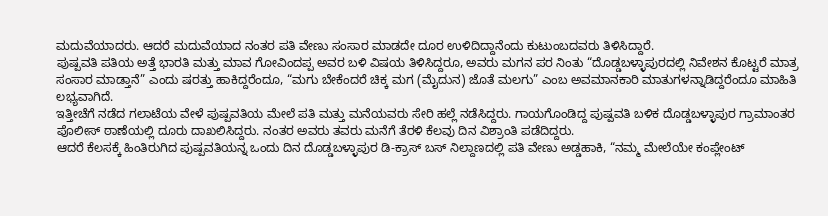ಮದುವೆಯಾದರು. ಆದರೆ ಮದುವೆಯಾದ ನಂತರ ಪತಿ ವೇಣು ಸಂಸಾರ ಮಾಡದೇ ದೂರ ಉಳಿದಿದ್ದಾನೆಂದು ಕುಟುಂಬದವರು ತಿಳಿಸಿದ್ದಾರೆ.
ಪುಷ್ಪವತಿ ಪತಿಯ ಅತ್ತೆ ಭಾರತಿ ಮತ್ತು ಮಾವ ಗೋವಿಂದಪ್ಪ ಅವರ ಬಳಿ ವಿಷಯ ತಿಳಿಸಿದ್ದರೂ, ಅವರು ಮಗನ ಪರ ನಿಂತು “ದೊಡ್ಡಬಳ್ಳಾಪುರದಲ್ಲಿ ನಿವೇಶನ ಕೊಟ್ಟರೆ ಮಾತ್ರ ಸಂಸಾರ ಮಾಡ್ತಾನೆ” ಎಂದು ಷರತ್ತು ಹಾಕಿದ್ದರೆಂದೂ, “ಮಗು ಬೇಕೆಂದರೆ ಚಿಕ್ಕ ಮಗ (ಮೈದುನ) ಜೊತೆ ಮಲಗು” ಎಂಬ ಅವಮಾನಕಾರಿ ಮಾತುಗಳನ್ನಾಡಿದ್ದರೆಂದೂ ಮಾಹಿತಿ ಲಭ್ಯವಾಗಿದೆ.
ಇತ್ತೀಚೆಗೆ ನಡೆದ ಗಲಾಟೆಯ ವೇಳೆ ಪುಷ್ಪವತಿಯ ಮೇಲೆ ಪತಿ ಮತ್ತು ಮನೆಯವರು ಸೇರಿ ಹಲ್ಲೆ ನಡೆಸಿದ್ದರು. ಗಾಯಗೊಂಡಿದ್ದ ಪುಷ್ಪವತಿ ಬಳಿಕ ದೊಡ್ಡಬಳ್ಳಾಪುರ ಗ್ರಾಮಾಂತರ ಪೊಲೀಸ್ ಠಾಣೆಯಲ್ಲಿ ದೂರು ದಾಖಲಿಸಿದ್ದರು. ನಂತರ ಅವರು ತವರು ಮನೆಗೆ ತೆರಳಿ ಕೆಲವು ದಿನ ವಿಶ್ರಾಂತಿ ಪಡೆದಿದ್ದರು.
ಆದರೆ ಕೆಲಸಕ್ಕೆ ಹಿಂತಿರುಗಿದ ಪುಷ್ಪವತಿಯನ್ನ ಒಂದು ದಿನ ದೊಡ್ಡಬಳ್ಳಾಪುರ ಡಿ-ಕ್ರಾಸ್ ಬಸ್ ನಿಲ್ದಾಣದಲ್ಲಿ ಪತಿ ವೇಣು ಅಡ್ಡಹಾಕಿ, “ನಮ್ಮ ಮೇಲೆಯೇ ಕಂಪ್ಲೇಂಟ್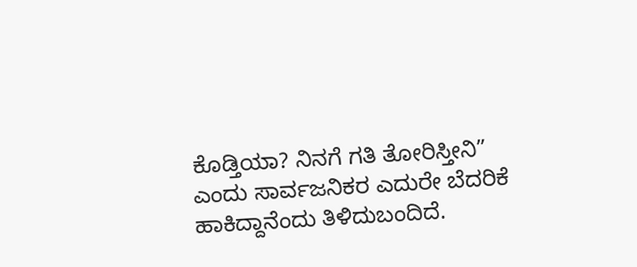ಕೊಡ್ತಿಯಾ? ನಿನಗೆ ಗತಿ ತೋರಿಸ್ತೀನಿ” ಎಂದು ಸಾರ್ವಜನಿಕರ ಎದುರೇ ಬೆದರಿಕೆ ಹಾಕಿದ್ದಾನೆಂದು ತಿಳಿದುಬಂದಿದೆ.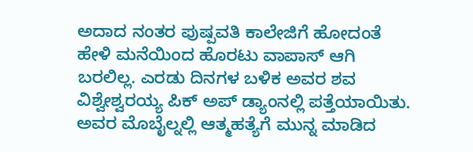ಅದಾದ ನಂತರ ಪುಷ್ಪವತಿ ಕಾಲೇಜಿಗೆ ಹೋದಂತೆ ಹೇಳಿ ಮನೆಯಿಂದ ಹೊರಟು ವಾಪಾಸ್ ಆಗಿ ಬರಲಿಲ್ಲ. ಎರಡು ದಿನಗಳ ಬಳಿಕ ಅವರ ಶವ ವಿಶ್ವೇಶ್ವರಯ್ಯ ಪಿಕ್ ಅಪ್ ಡ್ಯಾಂನಲ್ಲಿ ಪತ್ತೆಯಾಯಿತು. ಅವರ ಮೊಬೈಲ್ನಲ್ಲಿ ಆತ್ಮಹತ್ಯೆಗೆ ಮುನ್ನ ಮಾಡಿದ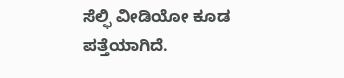ಸೆಲ್ಫಿ ವೀಡಿಯೋ ಕೂಡ ಪತ್ತೆಯಾಗಿದೆ.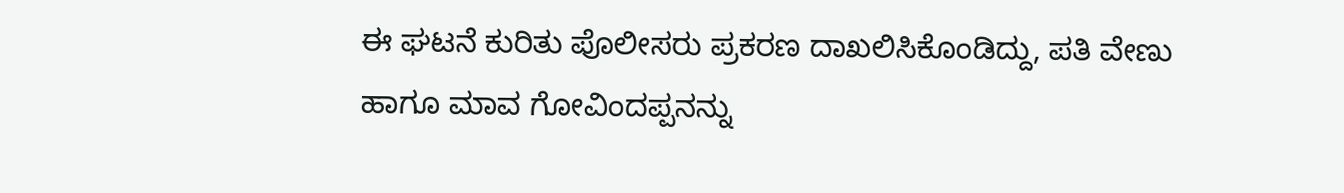ಈ ಘಟನೆ ಕುರಿತು ಪೊಲೀಸರು ಪ್ರಕರಣ ದಾಖಲಿಸಿಕೊಂಡಿದ್ದು, ಪತಿ ವೇಣು ಹಾಗೂ ಮಾವ ಗೋವಿಂದಪ್ಪನನ್ನು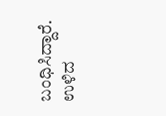ಬಂಧಿಸಿದ್ದಾರೆ. ಉಳಿದ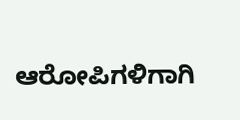ಆರೋಪಿಗಳಿಗಾಗಿ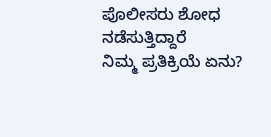ಪೊಲೀಸರು ಶೋಧ ನಡೆಸುತ್ತಿದ್ದಾರೆ
ನಿಮ್ಮ ಪ್ರತಿಕ್ರಿಯೆ ಏನು?